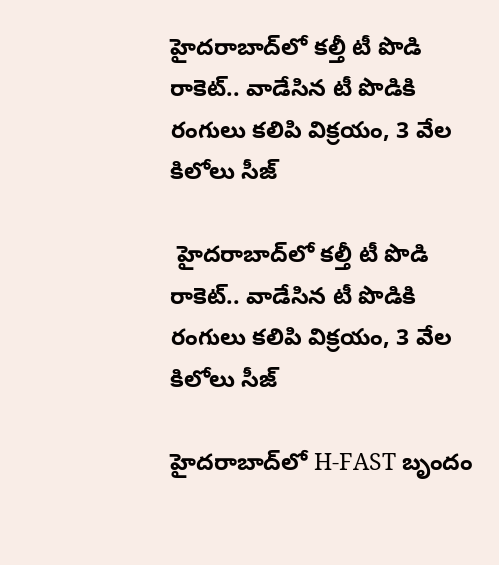హైదరాబాద్‌లో కల్తీ టీ పొడి రాకెట్.. వాడేసిన టీ పొడికి రంగులు కలిపి విక్రయం, 3 వేల కిలోలు సీజ్

 హైదరాబాద్‌లో కల్తీ టీ పొడి రాకెట్.. వాడేసిన టీ పొడికి రంగులు కలిపి విక్రయం, 3 వేల కిలోలు సీజ్

హైదరాబాద్‌లో H-FAST బృందం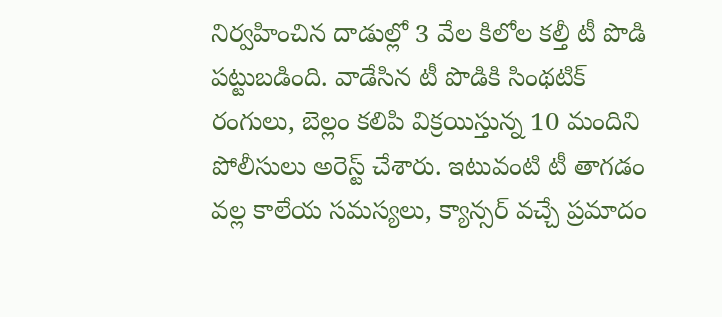నిర్వహించిన దాడుల్లో 3 వేల కిలోల కల్తీ టీ పొడి పట్టుబడింది. వాడేసిన టీ పొడికి సింథటిక్ రంగులు, బెల్లం కలిపి విక్రయిస్తున్న 10 మందిని పోలీసులు అరెస్ట్ చేశారు. ఇటువంటి టీ తాగడం వల్ల కాలేయ సమస్యలు, క్యాన్సర్ వచ్చే ప్రమాదం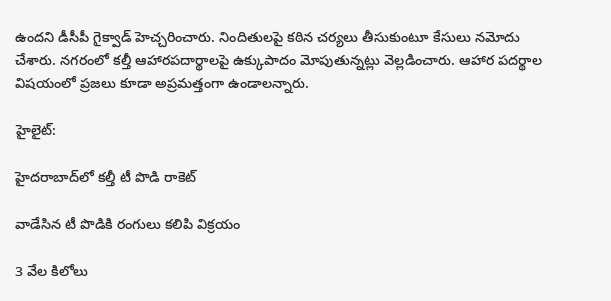ఉందని డీసీపీ గైక్వాడ్ హెచ్చరించారు. నిందితులపై కఠిన చర్యలు తీసుకుంటూ కేసులు నమోదు చేశారు. నగరంలో కల్తీ ఆహారపదార్థాలపై ఉక్కుపాదం మోపుతున్నట్లు వెల్లడించారు. ఆహార పదర్థాల విషయంలో ప్రజలు కూడా అప్రమత్తంగా ఉండాలన్నారు.

హైలైట్:

హైదరాబాద్‌లో కల్తీ టీ పొడి రాకెట్

వాడేసిన టీ పొడికి రంగులు కలిపి విక్రయం

3 వేల కిలోలు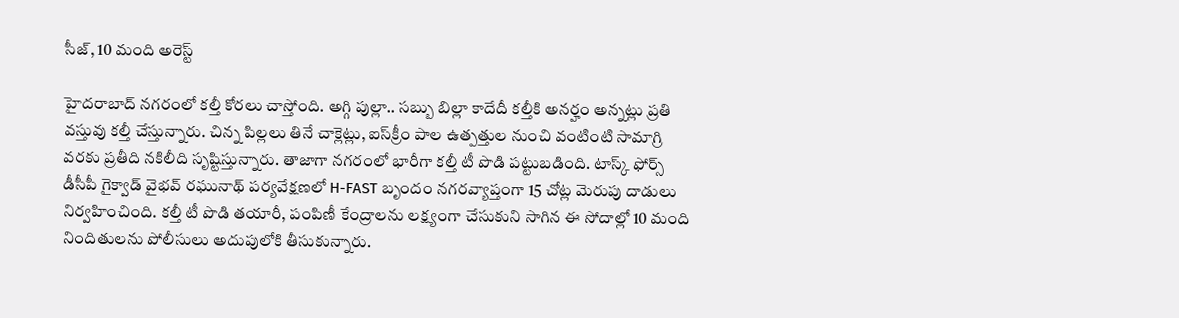సీజ్, 10 మంది అరెస్ట్

హైదరాబాద్ నగరంలో కల్తీ కోరలు చాస్తోంది. అగ్గి పుల్లా.. సబ్బు బిల్లా కాదేదీ కల్తీకి అనర్హం అన్నట్లు ప్రతి వస్తువు కల్తీ చేస్తున్నారు. చిన్న పిల్లలు తినే చాక్లెట్లు, ఐస్‌క్రీం పాల ఉత్పత్తుల నుంచి వంటింటి సామాగ్రి వరకు ప్రతీది నకిలీది సృష్టిస్తున్నారు. తాజాగా నగరంలో భారీగా కల్తీ టీ పొడి పట్టుబడింది. టాస్క్ ఫోర్స్ డీసీపీ గైక్వాడ్ వైభవ్ రఘునాథ్ పర్యవేక్షణలో H-FAST బృందం నగరవ్యాప్తంగా 15 చోట్ల మెరుపు దాడులు నిర్వహించింది. కల్తీ టీ పొడి తయారీ, పంపిణీ కేంద్రాలను లక్ష్యంగా చేసుకుని సాగిన ఈ సోదాల్లో 10 మంది నిందితులను పోలీసులు అదుపులోకి తీసుకున్నారు.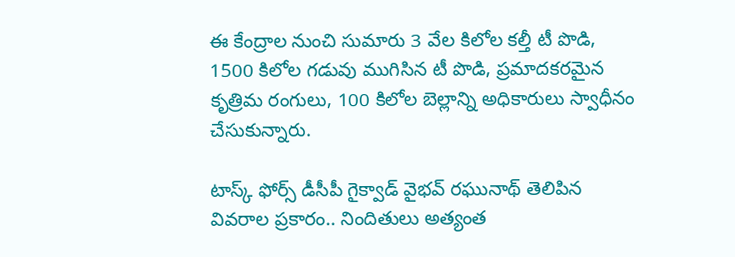ఈ కేంద్రాల నుంచి సుమారు 3 వేల కిలోల కల్తీ టీ పొడి, 1500 కిలోల గడువు ముగిసిన టీ పొడి, ప్రమాదకరమైన కృత్రిమ రంగులు, 100 కిలోల బెల్లాన్ని అధికారులు స్వాధీనం చేసుకున్నారు.

టాస్క్ ఫోర్స్ డీసీపీ గైక్వాడ్ వైభవ్ రఘునాథ్ తెలిపిన వివరాల ప్రకారం.. నిందితులు అత్యంత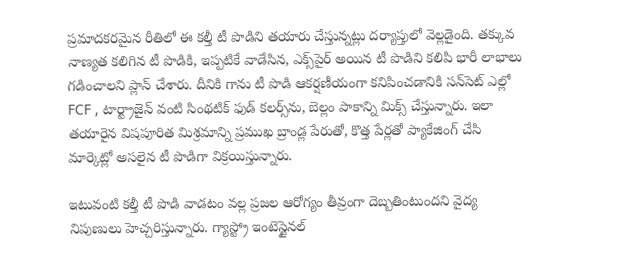ప్రమాదకరమైన రీతిలో ఈ కల్తీ టీ పొడిని తయారు చేస్తున్నట్లు దర్యాప్తులో వెల్లడైంది. తక్కువ నాణ్యత కలిగిన టీ పొడికి, ఇప్పటికే వాడేసిన, ఎక్స్‌పైర్ అయిన టీ పొడిని కలిపి భారీ లాభాలు గడించాలని ప్లాన్ చేశారు. దీనికి గాను టీ పొడి ఆకర్షణీయంగా కనిపించడానికి సన్‌సెట్ ఎల్లో FCF , టార్ట్రాజైన్ వంటి సింథటిక్ ఫుడ్ కలర్స్‌ను, బెల్లం పాకాన్ని మిక్స్ చేస్తున్నారు. ఇలా తయారైన విషపూరిత మిశ్రమాన్ని ప్రముఖ బ్రాండ్ల పేరుతో, కొత్త పేర్లతో ప్యాకేజింగ్ చేసి మార్కెట్లో అసలైన టీ పొడిగా విక్రయిస్తున్నారు.

ఇటువంటి కల్తీ టీ పొడి వాడటం వల్ల ప్రజల ఆరోగ్యం తీవ్రంగా దెబ్బతింటుందని వైద్య నిపుణులు హెచ్చరిస్తున్నారు. గ్యాస్ట్రో ఇంటెస్టైనల్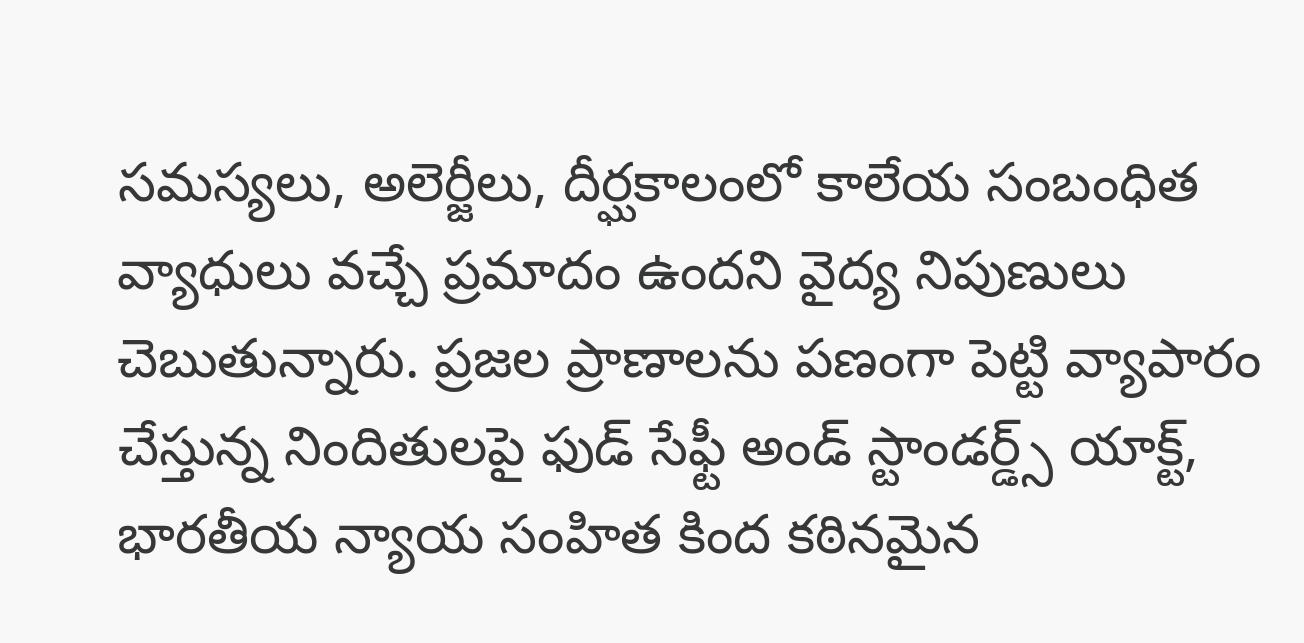సమస్యలు, అలెర్జీలు, దీర్ఘకాలంలో కాలేయ సంబంధిత వ్యాధులు వచ్చే ప్రమాదం ఉందని వైద్య నిపుణులు చెబుతున్నారు. ప్రజల ప్రాణాలను పణంగా పెట్టి వ్యాపారం చేస్తున్న నిందితులపై ఫుడ్ సేఫ్టీ అండ్ స్టాండర్డ్స్ యాక్ట్, భారతీయ న్యాయ సంహిత కింద కఠినమైన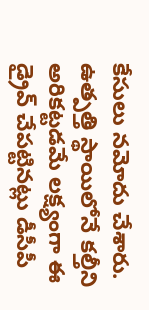కేసులు నమోదు చేశారు. ఉత్పత్తి స్థాయిలోనే కల్తీని అరికట్టడమే లక్ష్యంగా ఈ డ్రైవ్ చేపట్టినట్లు డీసీపీ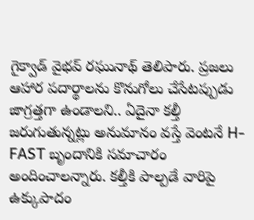గైక్వాడ్ వైభవ్ రఘునాథ్ తెలిపారు. ప్రజలు ఆహార పదార్థాలను కొనుగోలు చేసేటప్పుడు జాగ్రత్తగా ఉండాలని.. ఏదైనా కల్తీ జరుగుతున్నట్లు అనుమానం వస్తే వెంటనే H-FAST బృందానికి సమాచారం అందించాలన్నారు. కల్తీకి పాల్పడే వారిపై ఉక్కుపాదం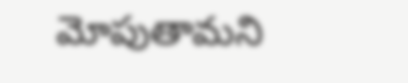మోపుతామని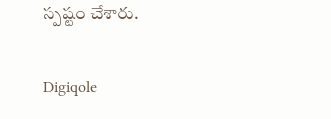స్పష్టం చేశారు.

Digiqole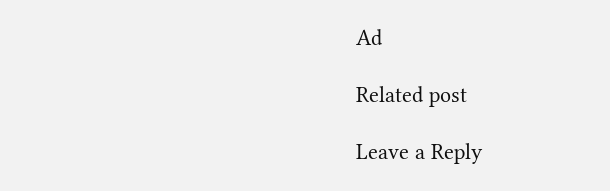Ad

Related post

Leave a Reply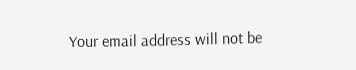Your email address will not be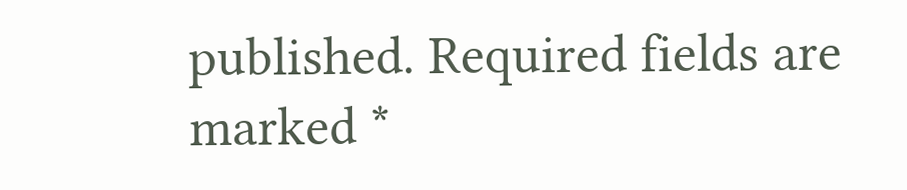published. Required fields are marked *